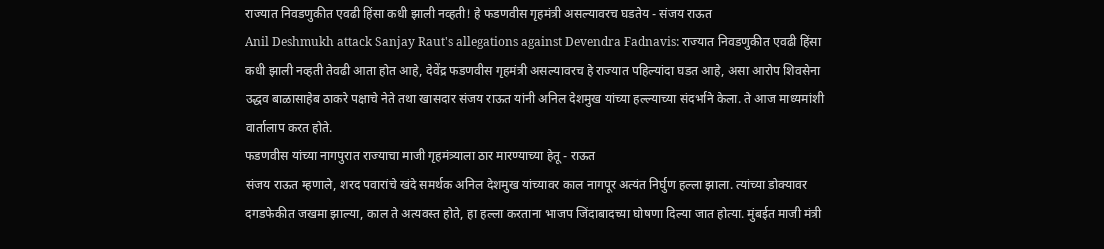राज्यात निवडणुकीत एवढी हिंसा कधी झाली नव्हती! हे फडणवीस गृहमंत्री असल्यावरच घडतेय - संजय राऊत
Anil Deshmukh attack Sanjay Raut's allegations against Devendra Fadnavis: राज्यात निवडणुकीत एवढी हिंसा कधी झाली नव्हती तेवढी आता होत आहे, देवेंद्र फडणवीस गृहमंत्री असल्यावरच हे राज्यात पहिल्यांदा घडत आहे, असा आरोप शिवसेना उद्धव बाळासाहेब ठाकरे पक्षाचे नेते तथा खासदार संजय राऊत यांनी अनिल देशमुख यांच्या हल्ल्याच्या संदर्भाने केला. ते आज माध्यमांशी वार्तालाप करत होते.
फडणवीस यांच्या नागपुरात राज्याचा माजी गृहमंत्र्याला ठार मारण्याच्या हेतू - राऊत
संजय राऊत म्हणाले, शरद पवारांचे खंदे समर्थक अनिल देशमुख यांच्यावर काल नागपूर अत्यंत निर्घुण हल्ला झाला. त्यांच्या डोक्यावर दगडफेकीत जखमा झाल्या, काल ते अत्यवस्त होते, हा हल्ला करताना भाजप जिंदाबादच्या घोषणा दिल्या जात होत्या. मुंबईत माजी मंत्री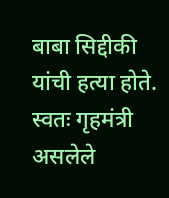बाबा सिद्दीकी यांची हत्या होते. स्वतः गृहमंत्री असलेले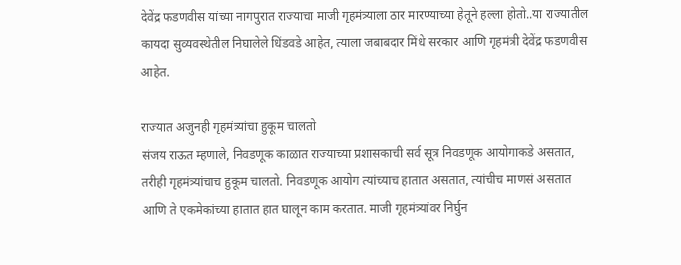देवेंद्र फडणवीस यांच्या नागपुरात राज्याचा माजी गृहमंत्र्याला ठार मारण्याच्या हेतूने हल्ला होतो..या राज्यातील कायदा सुव्यवस्थेतील निघालेले धिंडवडे आहेत, त्याला जबाबदार मिंधे सरकार आणि गृहमंत्री देवेंद्र फडणवीस आहेत.

राज्यात अजुनही गृहमंत्र्यांचा हुकूम चालतो
संजय राऊत म्हणाले, निवडणूक काळात राज्याच्या प्रशासकाची सर्व सूत्र निवडणूक आयोगाकडे असतात, तरीही गृहमंत्र्यांचाच हुकूम चालतो. निवडणूक आयोग त्यांच्याच हातात असतात, त्यांचीच माणसं असतात आणि ते एकमेकांच्या हातात हात घालून काम करतात. माजी गृहमंत्र्यांवर निर्घुन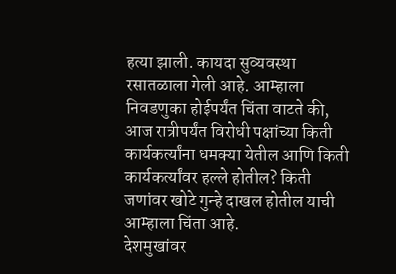हत्या झाली. कायदा सुव्यवस्था रसातळाला गेली आहे. आम्हाला निवडणुका होईपर्यंत चिंता वाटते की, आज रात्रीपर्यंत विरोधी पक्षांच्या किती कार्यकर्त्यांना धमक्या येतील आणि किती कार्यकर्त्यांवर हल्ले होतील? किती जणांवर खोटे गुन्हे दाखल होतील याची आम्हाला चिंता आहे.
देशमुखांवर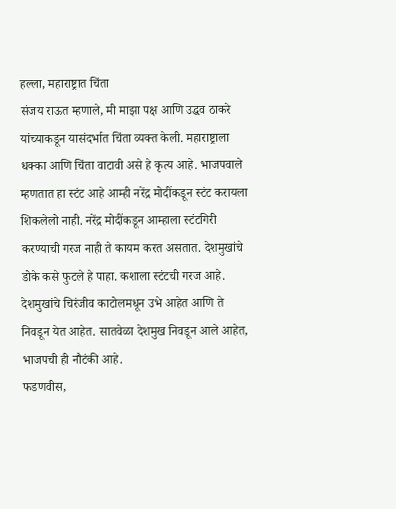हल्ला, महाराष्ट्रात चिंता
संजय राऊत म्हणाले, मी माझा पक्ष आणि उद्धव ठाकरे यांच्याकडून यासंदर्भात चिंता व्यक्त केली. महाराष्ट्राला धक्का आणि चिंता वाटावी असे हे कृत्य आहे. भाजपवाले म्हणतात हा स्टंट आहे आम्ही नरेंद्र मोदींकडून स्टंट करायला शिकलेलो नाही. नरेंद्र मोदींकडून आम्हाला स्टंटगिरी करण्याची गरज नाही ते कायम करत असतात. देशमुखांचे डोके कसे फुटले हे पाहा. कशाला स्टंटची गरज आहे. देशमुखांचे चिरंजीव काटोलमधून उभे आहेत आणि ते निवडून येत आहेत. सातवेळा देशमुख निवडून आले आहेत, भाजपची ही नौटंकी आहे.
फडणवीस,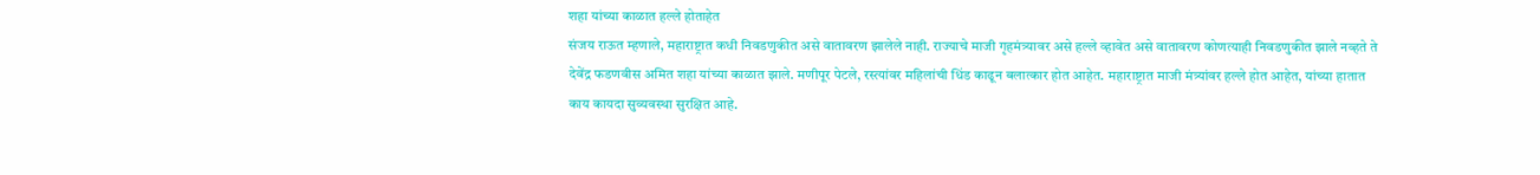शहा यांच्या काळात हल्ले होताहेत
संजय राऊत म्हणाले, महाराष्ट्रात कधी निवडणुकीत असे वातावरण झालेले नाही. राज्याचे माजी गृहमंत्र्यावर असे हल्ले व्हावेत असे वातावरण कोणत्याही निवडणुकीत झाले नव्हते ते देवेंद्र फडणवीस अमित शहा यांच्या काळात झाले. मणीपूर पेटले, रस्त्यांवर महिलांची धिंड काढून बलात्कार होत आहेत. महाराष्ट्रात माजी मंत्र्यांवर हल्ले होत आहेत, यांच्या हातात काय कायदा सुव्यवस्था सुरक्षित आहे.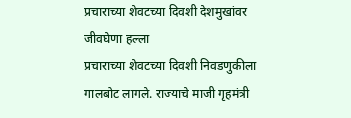प्रचाराच्या शेवटच्या दिवशी देशमुखांवर जीवघेणा हल्ला
प्रचाराच्या शेवटच्या दिवशी निवडणुकीला गालबोट लागले. राज्याचे माजी गृहमंत्री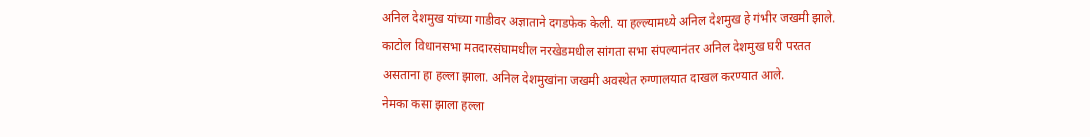अनिल देशमुख यांच्या गाडीवर अज्ञाताने दगडफेक केली. या हल्ल्यामध्ये अनिल देशमुख हे गंभीर जखमी झाले. काटोल विधानसभा मतदारसंघामधील नरखेडमधील सांगता सभा संपल्यानंतर अनिल देशमुख घरी परतत असताना हा हल्ला झाला. अनिल देशमुखांना जखमी अवस्थेत रुग्णालयात दाखल करण्यात आले.
नेमका कसा झाला हल्ला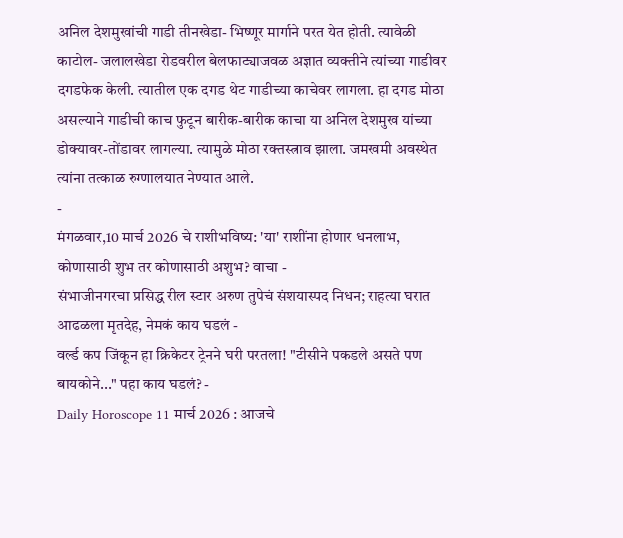अनिल देशमुखांची गाडी तीनखेडा- भिष्णूर मार्गाने परत येत होती. त्यावेळी काटोल- जलालखेडा रोडवरील बेलफाट्याजवळ अज्ञात व्यक्तीने त्यांच्या गाडीवर दगडफेक केली. त्यातील एक दगड थेट गाडीच्या काचेवर लागला. हा दगड मोठा असल्याने गाडीची काच फुटून बारीक-बारीक काचा या अनिल देशमुख यांच्या डोक्यावर-तोंडावर लागल्या. त्यामुळे मोठा रक्तस्त्राव झाला. जमखमी अवस्थेत त्यांना तत्काळ रुग्णालयात नेण्यात आले.
-
मंगळवार,10 मार्च 2026 चे राशीभविष्य: 'या' राशींना होणार धनलाभ, कोणासाठी शुभ तर कोणासाठी अशुभ? वाचा -
संभाजीनगरचा प्रसिद्ध रील स्टार अरुण तुपेचं संशयास्पद निधन; राहत्या घरात आढळला मृतदेह, नेमकं काय घडलं -
वर्ल्ड कप जिंकून हा क्रिकेटर ट्रेनने घरी परतला! "टीसीने पकडले असते पण बायकोने..." पहा काय घडलं? -
Daily Horoscope 11 मार्च 2026 : आजचे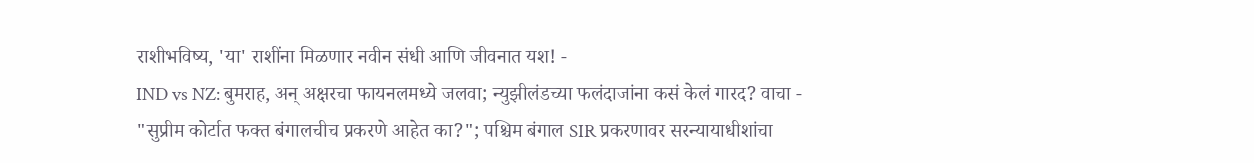राशीभविष्य, 'या' राशींना मिळणार नवीन संधी आणि जीवनात यश! -
IND vs NZ: बुमराह, अन् अक्षरचा फायनलमध्ये जलवा; न्युझीलंडच्या फलंदाजांना कसं केलं गारद? वाचा -
"सुप्रीम कोर्टात फक्त बंगालचीच प्रकरणे आहेत का?"; पश्चिम बंगाल SIR प्रकरणावर सरन्यायाधीशांचा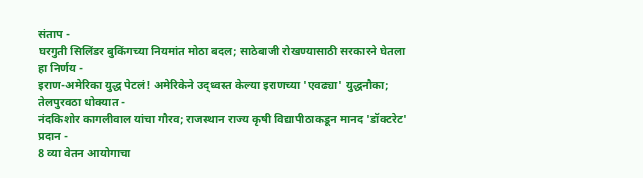संताप -
घरगुती सिलिंडर बुकिंगच्या नियमांत मोठा बदल; साठेबाजी रोखण्यासाठी सरकारने घेतला हा निर्णय -
इराण-अमेरिका युद्ध पेटलं! अमेरिकेने उद्ध्वस्त केल्या इराणच्या 'एवढ्या' युद्धनौका; तेलपुरवठा धोक्यात -
नंदकिशोर कागलीवाल यांचा गौरव; राजस्थान राज्य कृषी विद्यापीठाकडून मानद 'डॉक्टरेट' प्रदान -
8 व्या वेतन आयोगाचा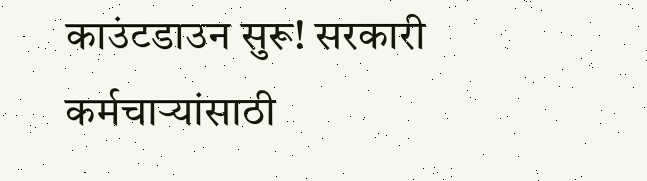काउंटडाउन सुरू! सरकारी कर्मचाऱ्यांसाठी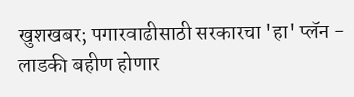खुशखबर; पगारवाढीसाठी सरकारचा 'हा' प्लॅन -
लाडकी बहीण होणार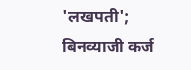'लखपती'; बिनव्याजी कर्ज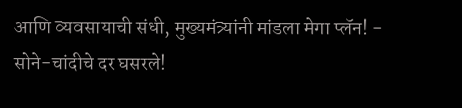आणि व्यवसायाची संधी, मुख्यमंत्र्यांनी मांडला मेगा प्लॅन! -
सोने-चांदीचे दर घसरले!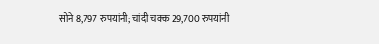सोने 8,797 रुपयांनी; चांदी चक्क 29,700 रुपयांनी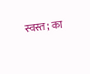स्वस्त; का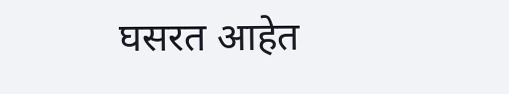घसरत आहेत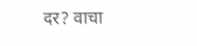दर? वाचा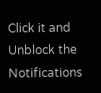Click it and Unblock the Notifications